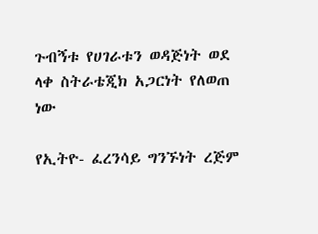ጉብኝቱ የሀገራቱን ወዳጅነት ወደ ላቀ ስትራቴጂክ አጋርነት የለወጠ ነው

የኢትዮ- ፈረንሳይ ግንኙነት ረጅም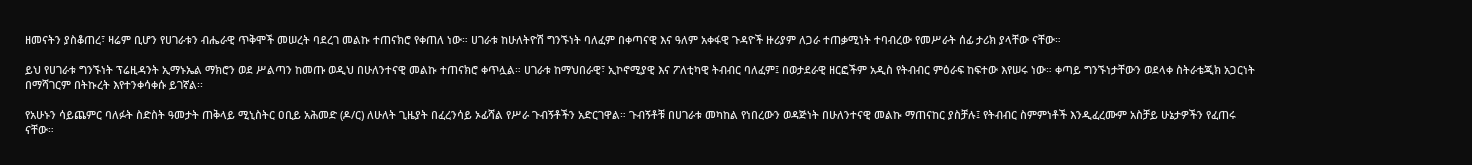ዘመናትን ያስቆጠረ፣ ዛሬም ቢሆን የሀገራቱን ብሔራዊ ጥቅሞች መሠረት ባደረገ መልኩ ተጠናክሮ የቀጠለ ነው። ሀገራቱ ከሁለትዮሽ ግንኙነት ባለፈም በቀጣናዊ እና ዓለም አቀፋዊ ጉዳዮች ዙሪያም ለጋራ ተጠቃሚነት ተባብረው የመሥራት ሰፊ ታሪክ ያላቸው ናቸው።

ይህ የሀገራቱ ግንኙነት ፕሬዚዳንት ኢማኑኤል ማክሮን ወደ ሥልጣን ከመጡ ወዲህ በሁለንተናዊ መልኩ ተጠናክሮ ቀጥሏል። ሀገራቱ ከማህበራዊ፣ ኢኮኖሚያዊ እና ፖለቲካዊ ትብብር ባለፈም፤ በወታደራዊ ዘርፎችም አዲስ የትብብር ምዕራፍ ከፍተው እየሠሩ ነው። ቀጣይ ግንኙነታቸውን ወደላቀ ስትራቴጂክ አጋርነት በማሻገርም በትኩረት እየተንቀሳቀሱ ይገኛል፡፡

የአሁኑን ሳይጨምር ባለፉት ስድስት ዓመታት ጠቅላይ ሚኒስትር ዐቢይ አሕመድ (ዶ/ር) ለሁለት ጊዜያት በፈረንሳይ ኦፊሻል የሥራ ጉብኝቶችን አድርገዋል። ጉብኝቶቹ በሀገራቱ መካከል የነበረውን ወዳጅነት በሁለንተናዊ መልኩ ማጠናከር ያስቻሉ፤ የትብብር ስምምነቶች እንዲፈረሙም አስቻይ ሁኔታዎችን የፈጠሩ ናቸው።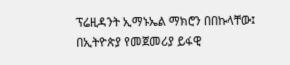ፕሬዚዳንት ኢማኑኤል ማክሮን በበኩላቸው፤ በኢትዮጵያ የመጀመሪያ ይፋዊ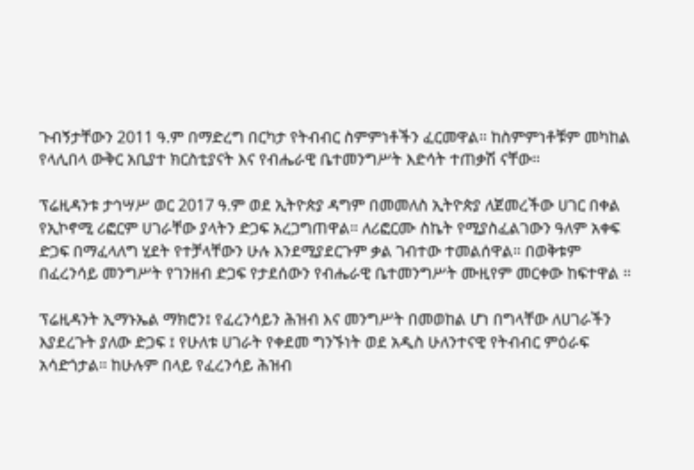ጉብኝታቸውን 2011 ዓ.ም በማድረግ በርካታ የትብብር ስምምነቶችን ፈርመዋል። ከስምምነቶቹም መካከል የላሊበላ ውቅር አቢያተ ክርስቲያናት እና የብሔራዊ ቤተመንግሥት እድሳት ተጠቃሽ ናቸው።

ፕሬዚዳንቱ ታኅሣሥ ወር 2017 ዓ.ም ወደ ኢትዮጵያ ዳግም በመመለስ ኢትዮጵያ ለጀመረችው ሀገር በቀል የኢኮኖሚ ሪፎርም ሀገራቸው ያላትን ድጋፍ አረጋግጠዋል። ለሪፎርሙ ስኬት የሚያስፈልገውን ዓለም አቀፍ ድጋፍ በማፈላለግ ሂደት የተቻላቸውን ሁሉ እንደሚያደርጉም ቃል ገብተው ተመልሰዋል። በወቅቱም በፈረንሳይ መንግሥት የገንዘብ ድጋፍ የታደሰውን የብሔራዊ ቤተመንግሥት ሙዚየም መርቀው ከፍተዋል ።

ፕሬዚዳንት ኢማኑኤል ማክሮን፤ የፈረንሳይን ሕዝብ እና መንግሥት በመወከል ሆነ በግላቸው ለሀገራችን እያደረጉት ያለው ድጋፍ ፤ የሁለቱ ሀገራት የቀደመ ግንኙነት ወደ አዲስ ሁለንተናዊ የትብብር ምዕራፍ አሳድጎታል። ከሁሉም በላይ የፈረንሳይ ሕዝብ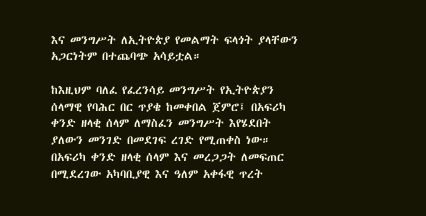እና መንግሥት ለኢትዮጵያ የመልማት ፍላጎት ያላቸውን አጋርነትም በተጨባጭ አሳይቷል።

ከእዚህም ባለፈ የፈረንሳይ መንግሥት የኢትዮጵያን ሰላማዊ የባሕር በር ጥያቄ ከመቀበል ጀምሮ፤ በአፍሪካ ቀንድ ዘላቂ ሰላም ለማስፈን መንግሥት እየሄደበት ያለውን መንገድ በመደገፍ ረገድ የሚጠቀስ ነው። በአፍሪካ ቀንድ ዘላቂ ሰላም እና መረጋጋት ለመፍጠር በሚደረገው አካባቢያዊ እና ዓለም አቀፋዊ ጥረት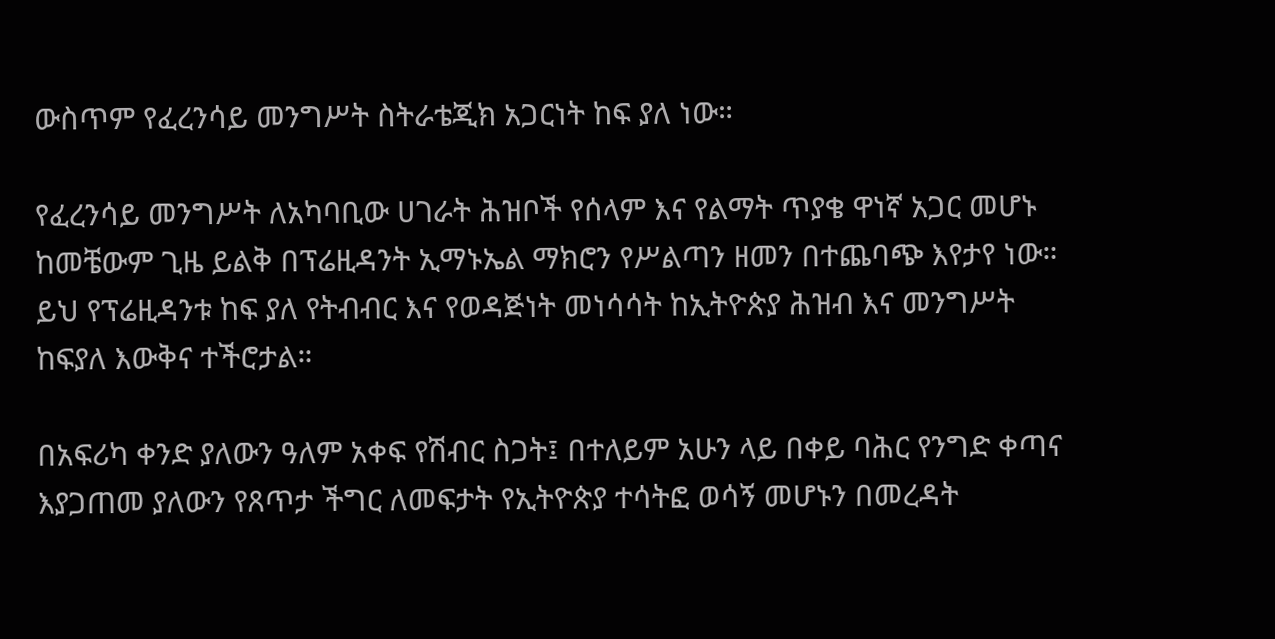ውስጥም የፈረንሳይ መንግሥት ስትራቴጂክ አጋርነት ከፍ ያለ ነው።

የፈረንሳይ መንግሥት ለአካባቢው ሀገራት ሕዝቦች የሰላም እና የልማት ጥያቄ ዋነኛ አጋር መሆኑ ከመቼውም ጊዜ ይልቅ በፕሬዚዳንት ኢማኑኤል ማክሮን የሥልጣን ዘመን በተጨባጭ እየታየ ነው። ይህ የፕሬዚዳንቱ ከፍ ያለ የትብብር እና የወዳጅነት መነሳሳት ከኢትዮጵያ ሕዝብ እና መንግሥት ከፍያለ እውቅና ተችሮታል።

በአፍሪካ ቀንድ ያለውን ዓለም አቀፍ የሽብር ስጋት፤ በተለይም አሁን ላይ በቀይ ባሕር የንግድ ቀጣና እያጋጠመ ያለውን የጸጥታ ችግር ለመፍታት የኢትዮጵያ ተሳትፎ ወሳኝ መሆኑን በመረዳት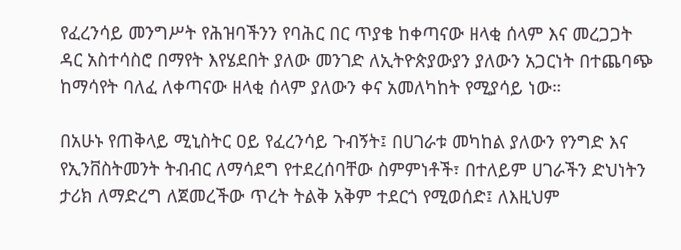የፈረንሳይ መንግሥት የሕዝባችንን የባሕር በር ጥያቄ ከቀጣናው ዘላቂ ሰላም እና መረጋጋት ዳር አስተሳስሮ በማየት እየሄደበት ያለው መንገድ ለኢትዮጵያውያን ያለውን አጋርነት በተጨባጭ ከማሳየት ባለፈ ለቀጣናው ዘላቂ ሰላም ያለውን ቀና አመለካከት የሚያሳይ ነው።

በአሁኑ የጠቅላይ ሚኒስትር ዐይ የፈረንሳይ ጉብኝት፤ በሀገራቱ መካከል ያለውን የንግድ እና የኢንቨስትመንት ትብብር ለማሳደግ የተደረሰባቸው ስምምነቶች፣ በተለይም ሀገራችን ድህነትን ታሪክ ለማድረግ ለጀመረችው ጥረት ትልቅ አቅም ተደርጎ የሚወሰድ፤ ለእዚህም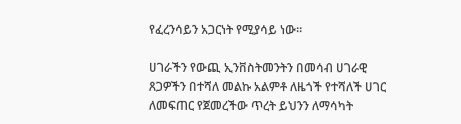የፈረንሳይን አጋርነት የሚያሳይ ነው።

ሀገራችን የውጪ ኢንቨስትመንትን በመሳብ ሀገራዊ ጸጋዎችን በተሻለ መልኩ አልምቶ ለዜጎች የተሻለች ሀገር ለመፍጠር የጀመረችው ጥረት ይህንን ለማሳካት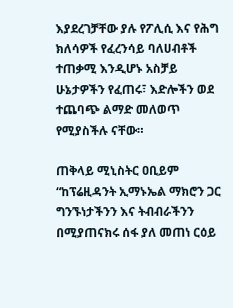እያደረገቻቸው ያሉ የፖሊሲ እና የሕግ ክለሳዎች የፈረንሳይ ባለሀብቶች ተጠቃሚ እንዲሆኑ አስቻይ ሁኔታዎችን የፈጠሩ፣ እድሎችን ወደ ተጨባጭ ልማድ መለወጥ የሚያስችሉ ናቸው።

ጠቅላይ ሚኒስትር ዐቢይም “ከፕሬዚዳንት ኢማኑኤል ማክሮን ጋር ግንኙነታችንን እና ትብብራችንን በሚያጠናክሩ ሰፋ ያለ መጠነ ርዕይ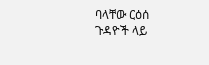ባላቸው ርዕሰ ጉዳዮች ላይ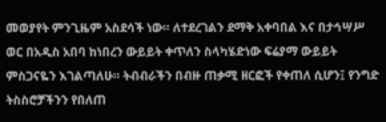መወያየት ምንጊዜም አስደሳች ነው። ለተደረገልን ደማቅ አቀባበል እና በታኅሣሥ ወር በአዲስ አበባ ከነበረን ውይይት ቀጥለን ስላካሄድነው ፍሬያማ ውይይት ምስጋናዬን እገልጣለሁ። ትብብራችን በብዙ ጠቃሚ ዘርፎች የቀጠለ ሲሆን፤ የንግድ ትስስሮቻችንን የበለጠ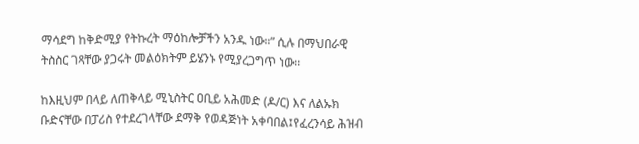ማሳደግ ከቅድሚያ የትኩረት ማዕከሎቻችን አንዱ ነው።” ሲሉ በማህበራዊ ትስስር ገጻቸው ያጋሩት መልዕክትም ይሄንኑ የሚያረጋግጥ ነው፡፡

ከእዚህም በላይ ለጠቅላይ ሚኒስትር ዐቢይ አሕመድ (ዶ/ር) እና ለልኡክ ቡድናቸው በፓሪስ የተደረገላቸው ደማቅ የወዳጅነት አቀባበል፤የፈረንሳይ ሕዝብ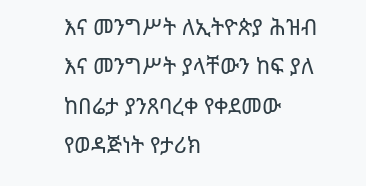እና መንግሥት ለኢትዮጵያ ሕዝብ እና መንግሥት ያላቸውን ከፍ ያለ ከበሬታ ያንጸባረቀ የቀደመው የወዳጅነት የታሪክ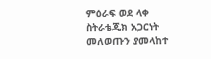ምዕራፍ ወደ ላቀ ስትራቴጂክ አጋርነት መለወጡን ያመላከተ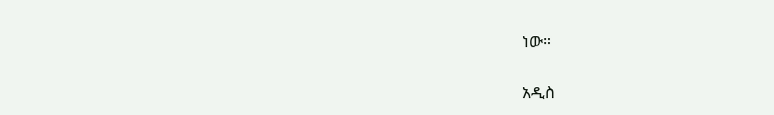ነው።

አዲስ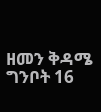ዘመን ቅዳሜ ግንቦት 16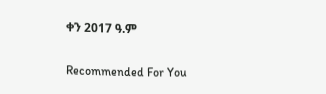ቀን 2017 ዓ.ም

Recommended For You